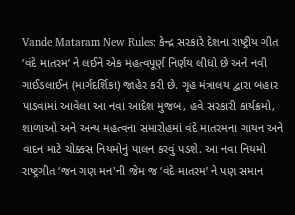Vande Mataram New Rules: કેન્દ્ર સરકારે દેશના રાષ્ટ્રીય ગીત ‘વંદે માતરમ’ ને લઈને એક મહત્વપૂર્ણ નિર્ણય લીધો છે અને નવી ગાઈડલાઈન (માર્ગદર્શિકા) જાહેર કરી છે. ગૃહ મંત્રાલય દ્વારા બહાર પાડવામાં આવેલા આ નવા આદેશ મુજબ, હવે સરકારી કાર્યક્રમો, શાળાઓ અને અન્ય મહત્વના સમારોહમાં વંદે માતરમના ગાયન અને વાદન માટે ચોક્કસ નિયમોનું પાલન કરવું પડશે. આ નવા નિયમો રાષ્ટ્રગીત ‘જન ગણ મન'ની જેમ જ ‘વંદે માતરમ’ ને પણ સમાન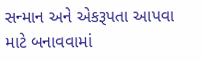સન્માન અને એકરૂપતા આપવા માટે બનાવવામાં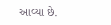આવ્યા છે.